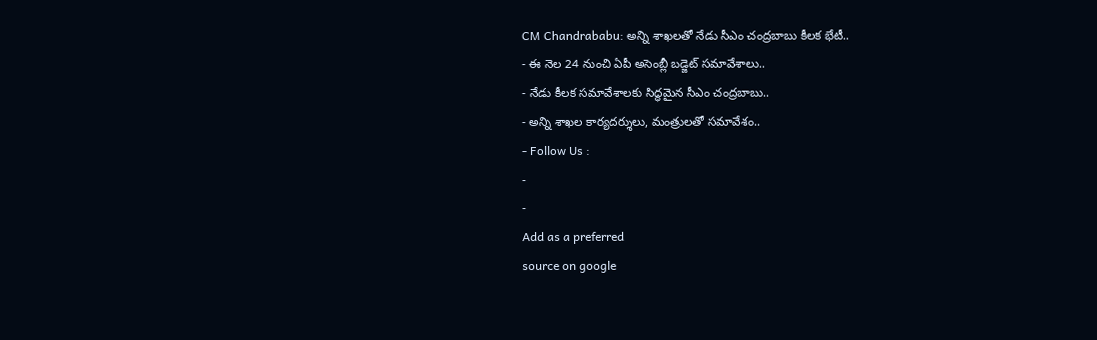CM Chandrababu: అన్ని శాఖలతో నేడు సీఎం చంద్రబాబు కీలక భేటీ..
- ఈ నెల 24 నుంచి ఏపీ అసెంబ్లీ బడ్జెట్ సమావేశాలు..
- నేడు కీలక సమావేశాలకు సిద్ధమైన సీఎం చంద్రబాబు..
- అన్ని శాఖల కార్యదర్శులు, మంత్రులతో సమావేశం..
- Follow Us :
-
-
Add as a preferred
source on google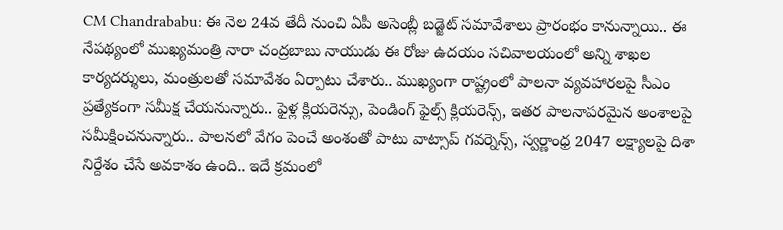CM Chandrababu: ఈ నెల 24వ తేదీ నుంచి ఏపీ అసెంబ్లీ బడ్జెట్ సమావేశాలు ప్రారంభం కానున్నాయి.. ఈ నేపథ్యంలో ముఖ్యమంత్రి నారా చంద్రబాబు నాయుడు ఈ రోజు ఉదయం సచివాలయంలో అన్ని శాఖల కార్యదర్శులు, మంత్రులతో సమావేశం ఏర్పాటు చేశారు.. ముఖ్యంగా రాష్ట్రంలో పాలనా వ్యవహారలపై సీఎం ప్రత్యేకంగా సమీక్ష చేయనున్నారు.. ఫైళ్ల క్లియరెన్సు, పెండింగ్ ఫైల్స్ క్లియరెన్స్, ఇతర పాలనాపరమైన అంశాలపై సమీక్షించనున్నారు.. పాలనలో వేగం పెంచే అంశంతో పాటు వాట్సాప్ గవర్నెన్స్, స్వర్ణాంధ్ర 2047 లక్ష్యాలపై దిశా నిర్దేశం చేసే అవకాశం ఉంది.. ఇదే క్రమంలో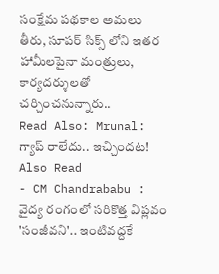సంక్షేమ పథకాల అమలు తీరు, సూపర్ సిక్స్ లోని ఇతర హామీలపైనా మంత్రులు, కార్యదర్శులతో చర్చించనున్నారు..
Read Also: Mrunal: గ్యాప్ రాలేదు.. ఇచ్చిందట!
Also Read
- CM Chandrababu : వైద్య రంగంలో సరికొత్త విప్లవం 'సంజీవని'.. ఇంటివద్దకే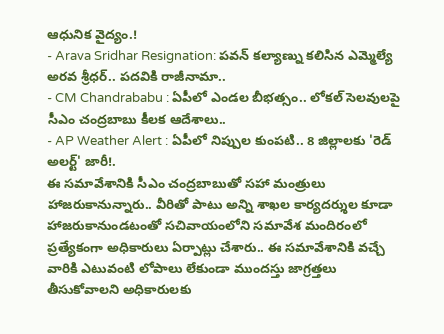ఆధునిక వైద్యం.!
- Arava Sridhar Resignation: పవన్ కల్యాణ్ను కలిసిన ఎమ్మెల్యే అరవ శ్రీధర్.. పదవికి రాజీనామా..
- CM Chandrababu : ఏపీలో ఎండల బీభత్సం.. లోకల్ సెలవులపై సీఎం చంద్రబాబు కీలక ఆదేశాలు..
- AP Weather Alert : ఏపీలో నిప్పుల కుంపటి.. 8 జిల్లాలకు 'రెడ్ అలర్ట్' జారీ!.
ఈ సమావేశానికి సీఎం చంద్రబాబుతో సహా మంత్రులు హాజరుకానున్నారు.. వీరితో పాటు అన్ని శాఖల కార్యదర్శుల కూడా హాజరుకానుండటంతో సచివాయంలోని సమావేశ మందిరంలో ప్రత్యేకంగా అధికారులు ఏర్పాట్లు చేశారు.. ఈ సమావేశానికి వచ్చే వారికి ఎటువంటి లోపాలు లేకుండా ముందస్తు జాగ్రత్తలు తీసుకోవాలని అధికారులకు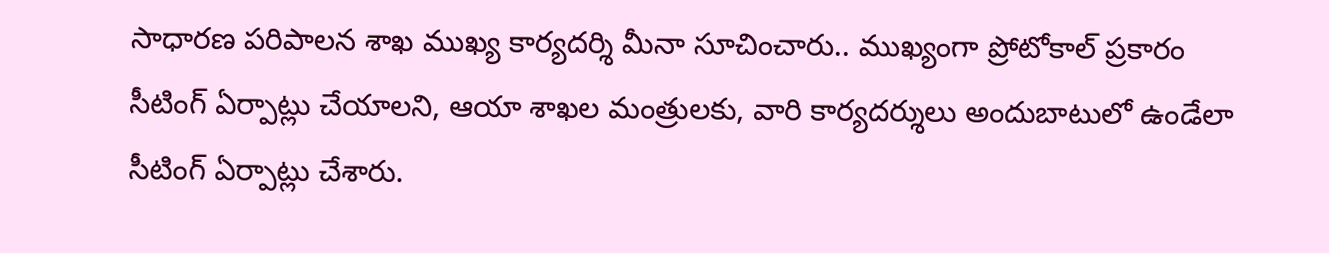సాధారణ పరిపాలన శాఖ ముఖ్య కార్యదర్శి మీనా సూచించారు.. ముఖ్యంగా ప్రోటోకాల్ ప్రకారం సీటింగ్ ఏర్పాట్లు చేయాలని, ఆయా శాఖల మంత్రులకు, వారి కార్యదర్శులు అందుబాటులో ఉండేలా సీటింగ్ ఏర్పాట్లు చేశారు.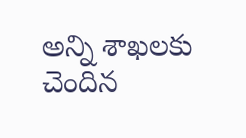అన్ని శాఖలకు చెందిన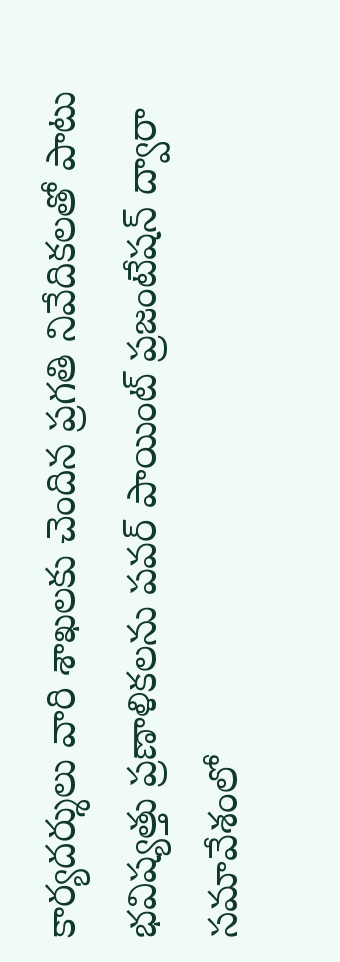కార్యదర్శులు వారి శాఖలకు చెందిన ప్రగతి నివేదికలతో పాటు భవిష్యత్తు ప్రణాళికలను పవర్ పాయింట్ ప్రజంటేషన్ ద్వారా సమావేశంలో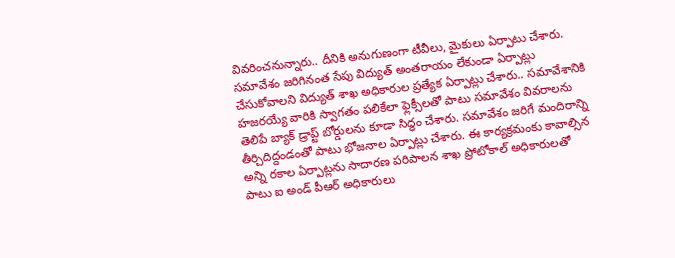వివరించనున్నారు.. దీనికి అనుగుణంగా టీవీలు, మైకులు ఏర్పాటు చేశారు. సమావేశం జరిగినంత సేపు విద్యుత్ అంతరాయం లేకుండా ఏర్పాట్లు చేసుకోవాలని విద్యుత్ శాఖ అధికారుల ప్రత్యేక ఏర్పాట్లు చేశారు.. సమావేశానికి హజరయ్యే వారికి స్వాగతం పలికేలా ఫ్లెక్సీలతో పాటు సమావేశం వివరాలను తెలిపే బ్యాక్ డ్రాప్ట్ బోర్డులను కూడా సిద్ధం చేశారు. సమావేశం జరిగే మందిరాన్ని తీర్చిదిద్దండంతో పాటు భోజనాల ఏర్పాట్లు చేశారు. ఈ కార్యక్రమంకు కావాల్సిన అన్ని రకాల ఏర్పాట్లను సాదారణ పరిపాలన శాఖ ప్రోటోకాల్ అధికారులతో పాటు ఐ అండ్ పీఆర్ అధికారులు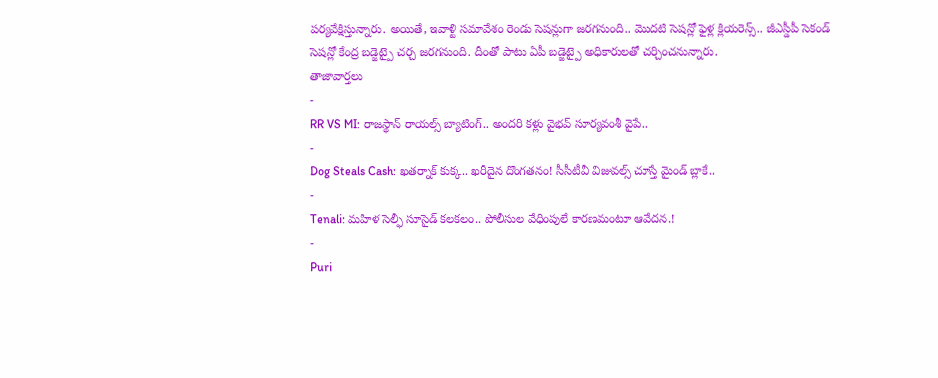పర్యవేక్షిస్తున్నారు. అయితే, ఇవాళ్టి సమావేశం రెండు సెషన్లుగా జరగనుంది.. మొదటి సెషన్లో ఫైళ్ల క్లియరెన్స్.. జీఎస్డీపీ సెకండ్ సెషన్లో కేంద్ర బడ్జెట్పై చర్చ జరగనుంది. దీంతో పాటు ఏపీ బడ్జెట్పై అధికారులతో చర్చించనున్నారు.
తాజావార్తలు
-
RR VS MI: రాజస్థాన్ రాయల్స్ బ్యాటింగ్.. అందరి కళ్లు వైభవ్ సూర్యవంశీ వైపే..
-
Dog Steals Cash: ఖతర్నాక్ కుక్క.. ఖరీదైన దొంగతనం! సీసీటీవీ విజువల్స్ చూస్తే మైండ్ బ్లాకే..
-
Tenali: మహిళ సెల్ఫీ సూసైడ్ కలకలం.. పోలీసుల వేధింపులే కారణమంటూ ఆవేదన.!
-
Puri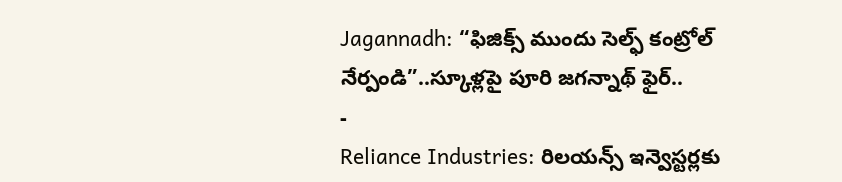Jagannadh: “ఫిజిక్స్ ముందు సెల్ఫ్ కంట్రోల్ నేర్పండి”..స్కూళ్లపై పూరి జగన్నాథ్ ఫైర్..
-
Reliance Industries: రిలయన్స్ ఇన్వెస్టర్లకు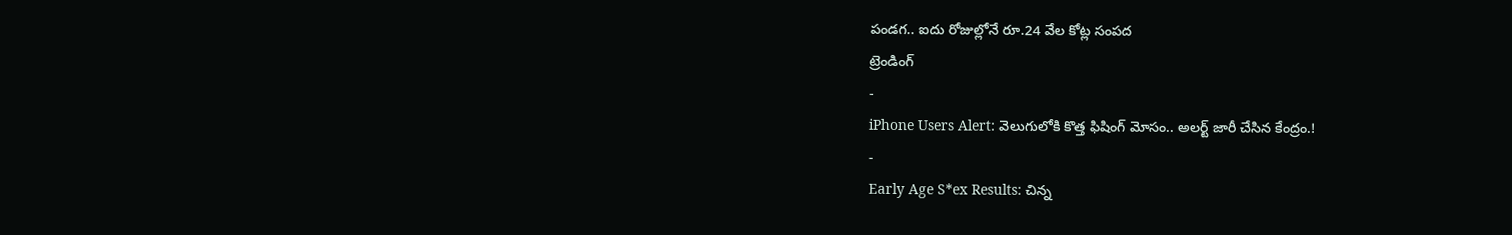పండగ.. ఐదు రోజుల్లోనే రూ.24 వేల కోట్ల సంపద
ట్రెండింగ్
-
iPhone Users Alert: వెలుగులోకి కొత్త ఫిషింగ్ మోసం.. అలర్ట్ జారీ చేసిన కేంద్రం.!
-
Early Age S*ex Results: చిన్న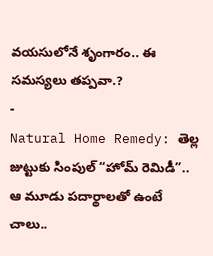వయసులోనే శృంగారం.. ఈ సమస్యలు తప్పవా.?
-
Natural Home Remedy: తెల్ల జుట్టుకు సింపుల్ “హోమ్ రెమిడీ”.. ఆ మూడు పదార్థాలతో ఉంటే చాలు..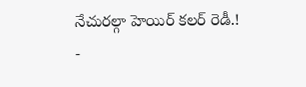నేచురల్గా హెయిర్ కలర్ రెడీ.!
-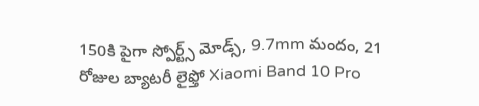150కి పైగా స్పోర్ట్స్ మోడ్స్, 9.7mm మందం, 21 రోజుల బ్యాటరీ లైఫ్తో Xiaomi Band 10 Pro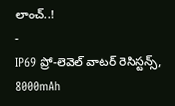లాంచ్..!
-
IP69 ప్రో-లెవెల్ వాటర్ రెసిస్టన్స్, 8000mAh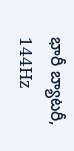భారీ బ్యాటరీ, 144Hz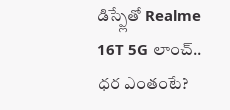డిస్ప్లేతో Realme 16T 5G లాంచ్.. ధర ఎంతంటే?